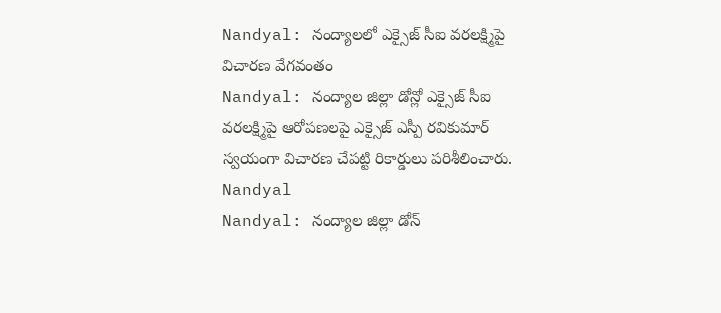Nandyal: నంద్యాలలో ఎక్సైజ్ సీఐ వరలక్ష్మిపై విచారణ వేగవంతం
Nandyal: నంద్యాల జిల్లా డోన్లో ఎక్సైజ్ సీఐ వరలక్ష్మిపై ఆరోపణలపై ఎక్సైజ్ ఎస్పీ రవికుమార్ స్వయంగా విచారణ చేపట్టి రికార్డులు పరిశీలించారు.
Nandyal
Nandyal: నంద్యాల జిల్లా డోన్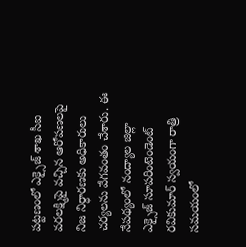పట్టణంలో ఎక్సైజ్ శాఖ సీఐ వరలక్ష్మిపై వచ్చిన ఆరోపణలపై నిజ నిర్ధారణకు అధికారులు చర్యలను వేగవంతం చేశారు. ఈ నేపథ్యంలో నంద్యాల జిల్లా ఎక్సైజ్ సూపరింటెండెంట్ రవికుమార్ స్వయంగా రాత్రి సమయంలో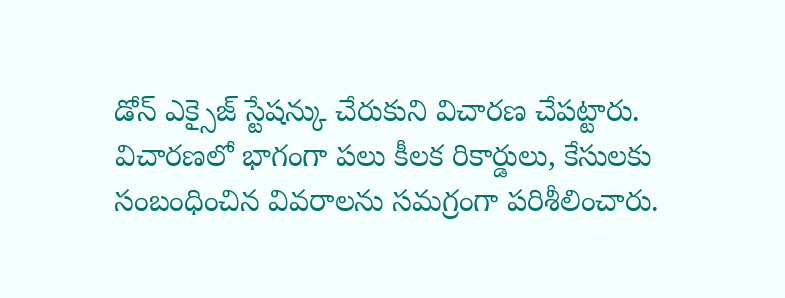డోన్ ఎక్సైజ్ స్టేషన్కు చేరుకుని విచారణ చేపట్టారు.
విచారణలో భాగంగా పలు కీలక రికార్డులు, కేసులకు సంబంధించిన వివరాలను సమగ్రంగా పరిశీలించారు.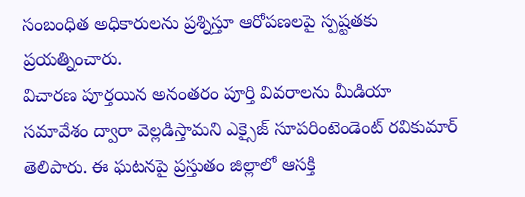సంబంధిత అధికారులను ప్రశ్నిస్తూ ఆరోపణలపై స్పష్టతకు ప్రయత్నించారు.
విచారణ పూర్తయిన అనంతరం పూర్తి వివరాలను మీడియా సమావేశం ద్వారా వెల్లడిస్తామని ఎక్సైజ్ సూపరింటెండెంట్ రవికుమార్ తెలిపారు. ఈ ఘటనపై ప్రస్తుతం జిల్లాలో ఆసక్తి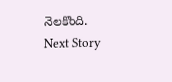నెలకొంది.
Next Story